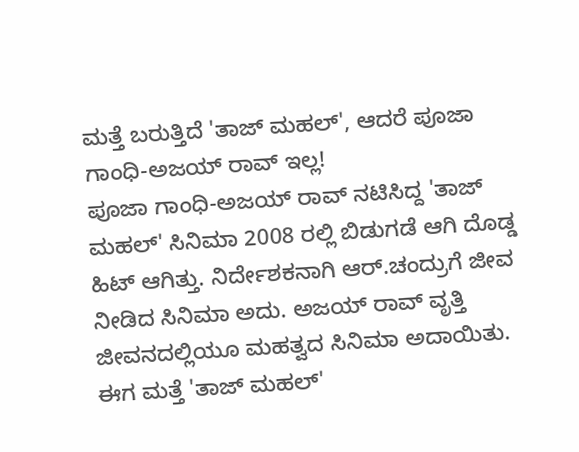ಮತ್ತೆ ಬರುತ್ತಿದೆ 'ತಾಜ್ ಮಹಲ್', ಆದರೆ ಪೂಜಾ ಗಾಂಧಿ-ಅಜಯ್ ರಾವ್ ಇಲ್ಲ!
ಪೂಜಾ ಗಾಂಧಿ-ಅಜಯ್ ರಾವ್ ನಟಿಸಿದ್ದ 'ತಾಜ್ ಮಹಲ್' ಸಿನಿಮಾ 2008 ರಲ್ಲಿ ಬಿಡುಗಡೆ ಆಗಿ ದೊಡ್ಡ ಹಿಟ್ ಆಗಿತ್ತು. ನಿರ್ದೇಶಕನಾಗಿ ಆರ್.ಚಂದ್ರುಗೆ ಜೀವ ನೀಡಿದ ಸಿನಿಮಾ ಅದು. ಅಜಯ್ ರಾವ್ ವೃತ್ತಿ ಜೀವನದಲ್ಲಿಯೂ ಮಹತ್ವದ ಸಿನಿಮಾ ಅದಾಯಿತು.
ಈಗ ಮತ್ತೆ 'ತಾಜ್ ಮಹಲ್'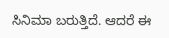ಸಿನಿಮಾ ಬರುತ್ತಿದೆ. ಆದರೆ ಈ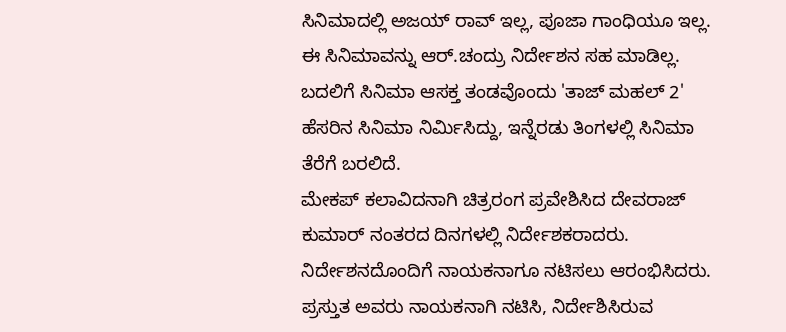ಸಿನಿಮಾದಲ್ಲಿ ಅಜಯ್ ರಾವ್ ಇಲ್ಲ, ಪೂಜಾ ಗಾಂಧಿಯೂ ಇಲ್ಲ. ಈ ಸಿನಿಮಾವನ್ನು ಆರ್.ಚಂದ್ರು ನಿರ್ದೇಶನ ಸಹ ಮಾಡಿಲ್ಲ. ಬದಲಿಗೆ ಸಿನಿಮಾ ಆಸಕ್ತ ತಂಡವೊಂದು 'ತಾಜ್ ಮಹಲ್ 2' ಹೆಸರಿನ ಸಿನಿಮಾ ನಿರ್ಮಿಸಿದ್ದು, ಇನ್ನೆರಡು ತಿಂಗಳಲ್ಲಿ ಸಿನಿಮಾ ತೆರೆಗೆ ಬರಲಿದೆ.
ಮೇಕಪ್ ಕಲಾವಿದನಾಗಿ ಚಿತ್ರರಂಗ ಪ್ರವೇಶಿಸಿದ ದೇವರಾಜ್ ಕುಮಾರ್ ನಂತರದ ದಿನಗಳಲ್ಲಿ ನಿರ್ದೇಶಕರಾದರು. ನಿರ್ದೇಶನದೊಂದಿಗೆ ನಾಯಕನಾಗೂ ನಟಿಸಲು ಆರಂಭಿಸಿದರು. ಪ್ರಸ್ತುತ ಅವರು ನಾಯಕನಾಗಿ ನಟಿಸಿ, ನಿರ್ದೇಶಿಸಿರುವ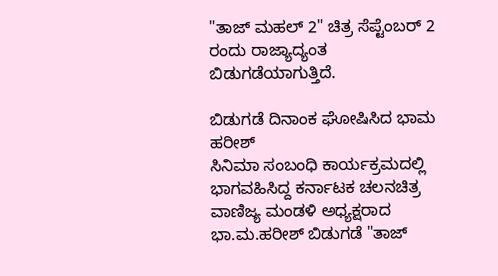"ತಾಜ್ ಮಹಲ್ 2" ಚಿತ್ರ ಸೆಪ್ಟೆಂಬರ್ 2 ರಂದು ರಾಜ್ಯಾದ್ಯಂತ ಬಿಡುಗಡೆಯಾಗುತ್ತಿದೆ.

ಬಿಡುಗಡೆ ದಿನಾಂಕ ಘೋಷಿಸಿದ ಭಾಮ ಹರೀಶ್
ಸಿನಿಮಾ ಸಂಬಂಧಿ ಕಾರ್ಯಕ್ರಮದಲ್ಲಿ ಭಾಗವಹಿಸಿದ್ದ ಕರ್ನಾಟಕ ಚಲನಚಿತ್ರ ವಾಣಿಜ್ಯ ಮಂಡಳಿ ಅಧ್ಯಕ್ಷರಾದ ಭಾ.ಮ.ಹರೀಶ್ ಬಿಡುಗಡೆ "ತಾಜ್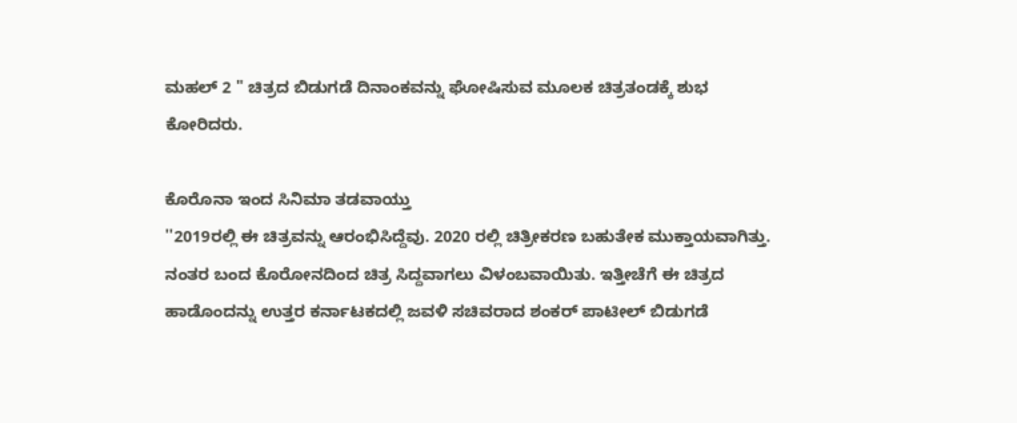ಮಹಲ್ 2 " ಚಿತ್ರದ ಬಿಡುಗಡೆ ದಿನಾಂಕವನ್ನು ಘೋಷಿಸುವ ಮೂಲಕ ಚಿತ್ರತಂಡಕ್ಕೆ ಶುಭ ಕೋರಿದರು.

ಕೊರೊನಾ ಇಂದ ಸಿನಿಮಾ ತಡವಾಯ್ತು
''2019ರಲ್ಲಿ ಈ ಚಿತ್ರವನ್ನು ಆರಂಭಿಸಿದ್ದೆವು. 2020 ರಲ್ಲಿ ಚಿತ್ರೀಕರಣ ಬಹುತೇಕ ಮುಕ್ತಾಯವಾಗಿತ್ತು. ನಂತರ ಬಂದ ಕೊರೋನದಿಂದ ಚಿತ್ರ ಸಿದ್ದವಾಗಲು ವಿಳಂಬವಾಯಿತು. ಇತ್ತೀಚೆಗೆ ಈ ಚಿತ್ರದ ಹಾಡೊಂದನ್ನು ಉತ್ತರ ಕರ್ನಾಟಕದಲ್ಲಿ ಜವಳಿ ಸಚಿವರಾದ ಶಂಕರ್ ಪಾಟೀಲ್ ಬಿಡುಗಡೆ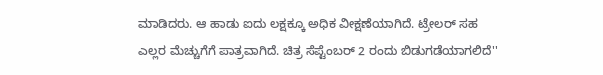ಮಾಡಿದರು. ಆ ಹಾಡು ಐದು ಲಕ್ಷಕ್ಕೂ ಅಧಿಕ ವೀಕ್ಷಣೆಯಾಗಿದೆ. ಟ್ರೇಲರ್ ಸಹ ಎಲ್ಲರ ಮೆಚ್ಚುಗೆಗೆ ಪಾತ್ರವಾಗಿದೆ. ಚಿತ್ರ ಸೆಪ್ಟೆಂಬರ್ 2 ರಂದು ಬಿಡುಗಡೆಯಾಗಲಿದೆ''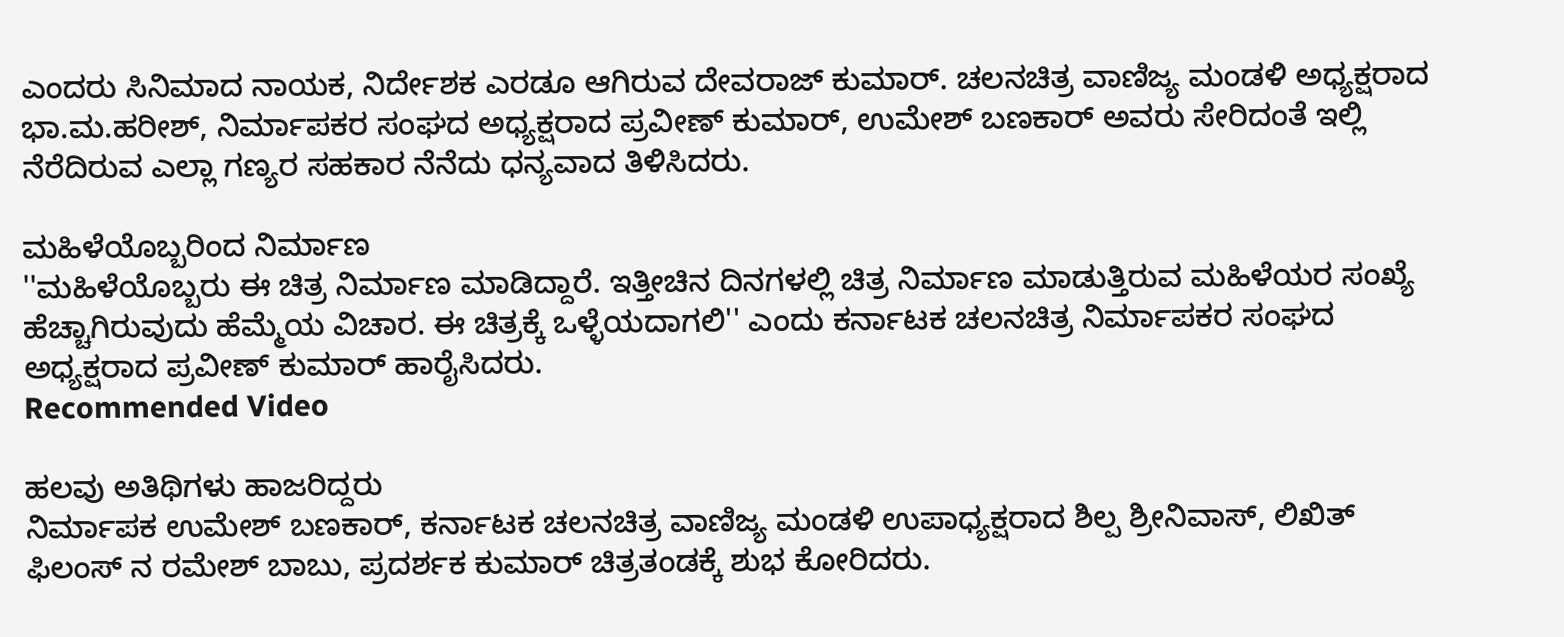ಎಂದರು ಸಿನಿಮಾದ ನಾಯಕ, ನಿರ್ದೇಶಕ ಎರಡೂ ಆಗಿರುವ ದೇವರಾಜ್ ಕುಮಾರ್. ಚಲನಚಿತ್ರ ವಾಣಿಜ್ಯ ಮಂಡಳಿ ಅಧ್ಯಕ್ಷರಾದ ಭಾ.ಮ.ಹರೀಶ್, ನಿರ್ಮಾಪಕರ ಸಂಘದ ಅಧ್ಯಕ್ಷರಾದ ಪ್ರವೀಣ್ ಕುಮಾರ್, ಉಮೇಶ್ ಬಣಕಾರ್ ಅವರು ಸೇರಿದಂತೆ ಇಲ್ಲಿ ನೆರೆದಿರುವ ಎಲ್ಲಾ ಗಣ್ಯರ ಸಹಕಾರ ನೆನೆದು ಧನ್ಯವಾದ ತಿಳಿಸಿದರು.

ಮಹಿಳೆಯೊಬ್ಬರಿಂದ ನಿರ್ಮಾಣ
''ಮಹಿಳೆಯೊಬ್ಬರು ಈ ಚಿತ್ರ ನಿರ್ಮಾಣ ಮಾಡಿದ್ದಾರೆ. ಇತ್ತೀಚಿನ ದಿನಗಳಲ್ಲಿ ಚಿತ್ರ ನಿರ್ಮಾಣ ಮಾಡುತ್ತಿರುವ ಮಹಿಳೆಯರ ಸಂಖ್ಯೆ ಹೆಚ್ಚಾಗಿರುವುದು ಹೆಮ್ಮೆಯ ವಿಚಾರ. ಈ ಚಿತ್ರಕ್ಕೆ ಒಳ್ಳೆಯದಾಗಲಿ'' ಎಂದು ಕರ್ನಾಟಕ ಚಲನಚಿತ್ರ ನಿರ್ಮಾಪಕರ ಸಂಘದ ಅಧ್ಯಕ್ಷರಾದ ಪ್ರವೀಣ್ ಕುಮಾರ್ ಹಾರೈಸಿದರು.
Recommended Video

ಹಲವು ಅತಿಥಿಗಳು ಹಾಜರಿದ್ದರು
ನಿರ್ಮಾಪಕ ಉಮೇಶ್ ಬಣಕಾರ್, ಕರ್ನಾಟಕ ಚಲನಚಿತ್ರ ವಾಣಿಜ್ಯ ಮಂಡಳಿ ಉಪಾಧ್ಯಕ್ಷರಾದ ಶಿಲ್ಪ ಶ್ರೀನಿವಾಸ್, ಲಿಖಿತ್ ಫಿಲಂಸ್ ನ ರಮೇಶ್ ಬಾಬು, ಪ್ರದರ್ಶಕ ಕುಮಾರ್ ಚಿತ್ರತಂಡಕ್ಕೆ ಶುಭ ಕೋರಿದರು.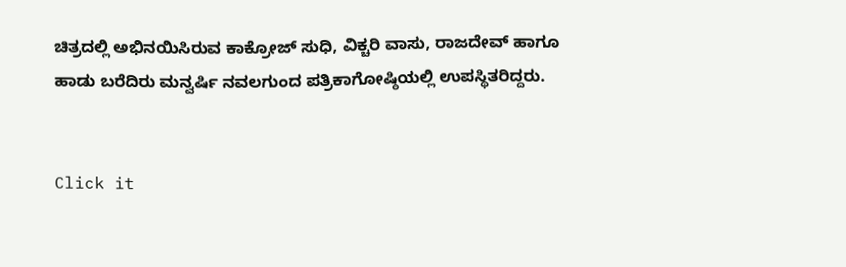ಚಿತ್ರದಲ್ಲಿ ಅಭಿನಯಿಸಿರುವ ಕಾಕ್ರೋಜ್ ಸುಧಿ, ವಿಕ್ಚರಿ ವಾಸು, ರಾಜದೇವ್ ಹಾಗೂ ಹಾಡು ಬರೆದಿರು ಮನ್ವರ್ಷಿ ನವಲಗುಂದ ಪತ್ರಿಕಾಗೋಷ್ಠಿಯಲ್ಲಿ ಉಪಸ್ಥಿತರಿದ್ದರು.


Click it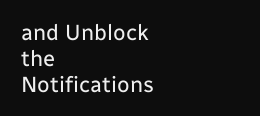and Unblock the Notifications